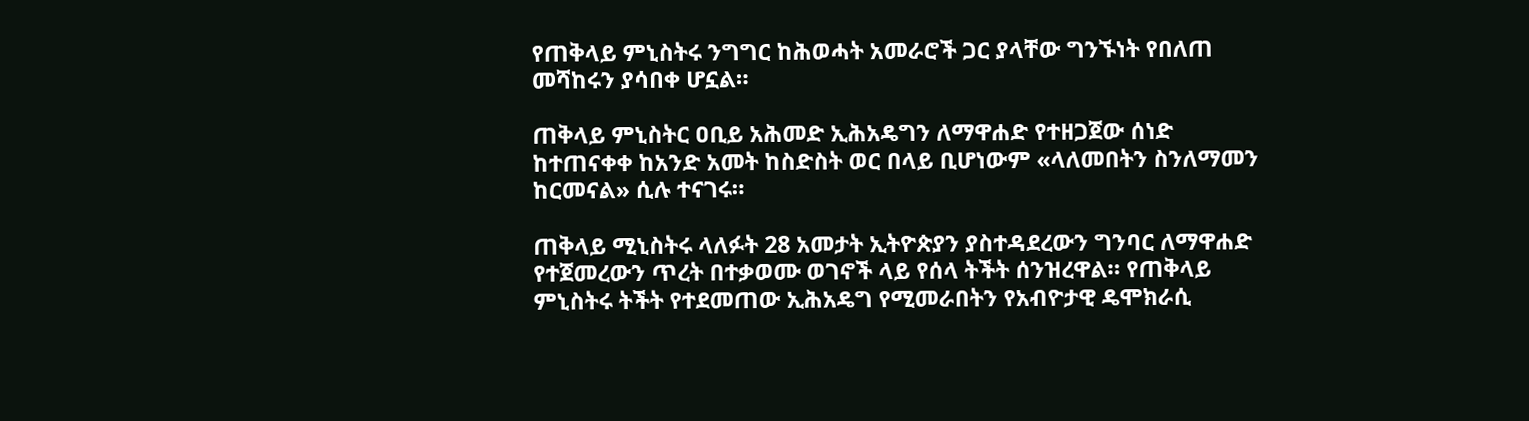የጠቅላይ ምኒስትሩ ንግግር ከሕወሓት አመራሮች ጋር ያላቸው ግንኙነት የበለጠ መሻከሩን ያሳበቀ ሆኗል።

ጠቅላይ ምኒስትር ዐቢይ አሕመድ ኢሕአዴግን ለማዋሐድ የተዘጋጀው ሰነድ ከተጠናቀቀ ከአንድ አመት ከስድስት ወር በላይ ቢሆነውም «ላለመበትን ስንለማመን ከርመናል» ሲሉ ተናገሩ።

ጠቅላይ ሚኒስትሩ ላለፉት 28 አመታት ኢትዮጵያን ያስተዳደረውን ግንባር ለማዋሐድ የተጀመረውን ጥረት በተቃወሙ ወገኖች ላይ የሰላ ትችት ሰንዝረዋል። የጠቅላይ ምኒስትሩ ትችት የተደመጠው ኢሕአዴግ የሚመራበትን የአብዮታዊ ዴሞክራሲ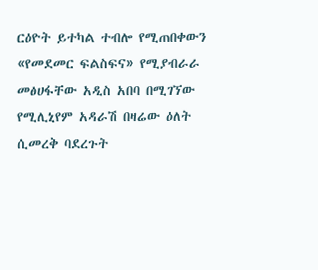ርዕዮት ይተካል ተብሎ የሚጠበቀውን «የመደመር ፍልስፍና» የሚያብራራ መፅሀፋቸው አዲስ አበባ በሚገኘው የሚሊኒየም አዳራሽ በዛሬው ዕለት ሲመረቅ ባደረጉት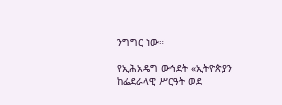ንግግር ነው።

የኢሕአዴግ ውኅደት «ኢትዮጵያን ከፌደራላዊ ሥርዓት ወደ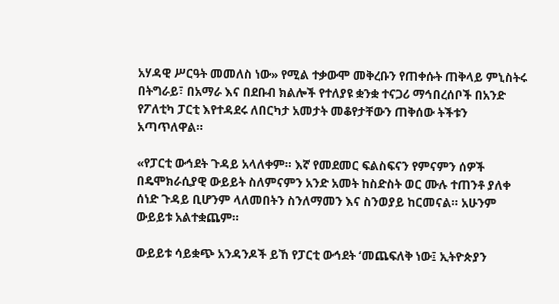አሃዳዊ ሥርዓት መመለስ ነው» የሚል ተቃውሞ መቅረቡን የጠቀሱት ጠቅላይ ምኒስትሩ በትግራይ፣ በአማራ እና በደቡብ ክልሎች የተለያዩ ቋንቋ ተናጋሪ ማኅበረሰቦች በአንድ የፖለቲካ ፓርቲ እየተዳደሩ ለበርካታ አመታት መቆየታቸውን ጠቅሰው ትችቱን አጣጥለዋል።

«የፓርቲ ውኅደት ጉዳይ አላለቀም። እኛ የመደመር ፍልስፍናን የምናምን ሰዎች በዴሞክራሲያዊ ውይይት ስለምናምን አንድ አመት ከስድስት ወር ሙሉ ተጠንቶ ያለቀ ሰነድ ጉዳይ ቢሆንም ላለመበትን ስንለማመን እና ስንወያይ ከርመናል። አሁንም ውይይቱ አልተቋጨም።

ውይይቱ ሳይቋጭ አንዳንዶች ይኸ የፓርቲ ውኅደት ‘መጨፍለቅ ነው፤ ኢትዮጵያን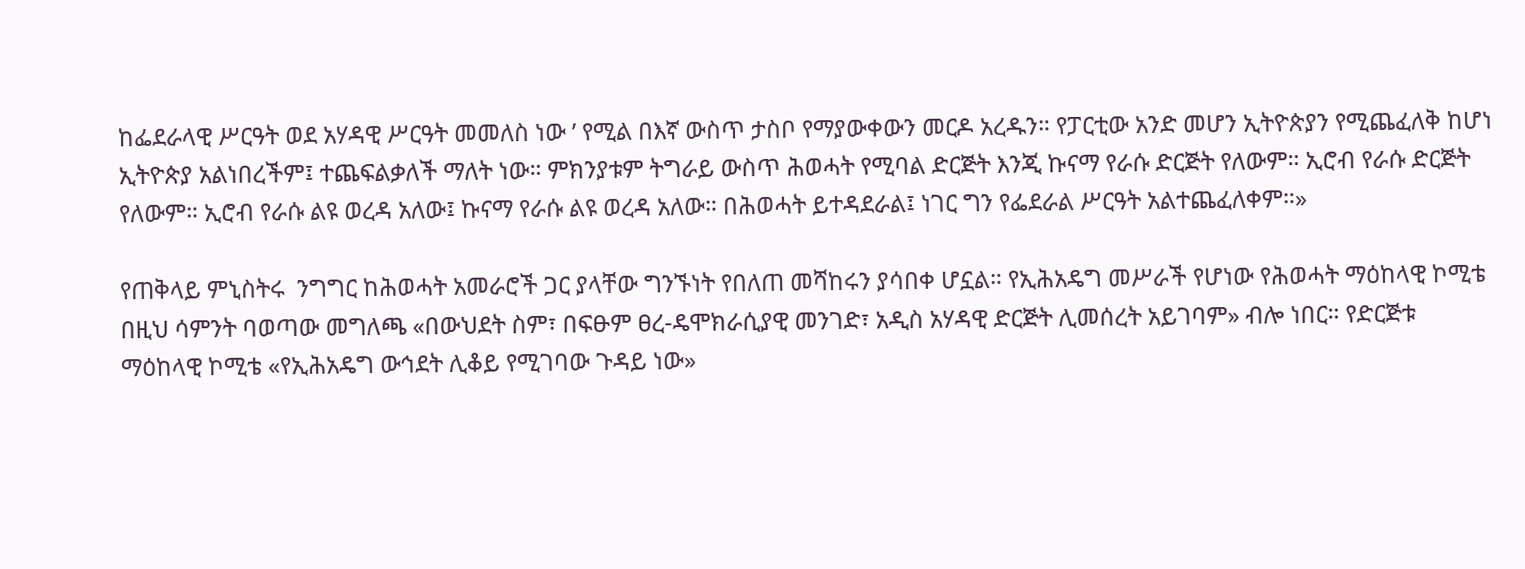ከፌደራላዊ ሥርዓት ወደ አሃዳዊ ሥርዓት መመለስ ነው ’ የሚል በእኛ ውስጥ ታስቦ የማያውቀውን መርዶ አረዱን። የፓርቲው አንድ መሆን ኢትዮጵያን የሚጨፈለቅ ከሆነ ኢትዮጵያ አልነበረችም፤ ተጨፍልቃለች ማለት ነው። ምክንያቱም ትግራይ ውስጥ ሕወሓት የሚባል ድርጅት እንጂ ኩናማ የራሱ ድርጅት የለውም። ኢሮብ የራሱ ድርጅት የለውም። ኢሮብ የራሱ ልዩ ወረዳ አለው፤ ኩናማ የራሱ ልዩ ወረዳ አለው። በሕወሓት ይተዳደራል፤ ነገር ግን የፌደራል ሥርዓት አልተጨፈለቀም።»

የጠቅላይ ምኒስትሩ  ንግግር ከሕወሓት አመራሮች ጋር ያላቸው ግንኙነት የበለጠ መሻከሩን ያሳበቀ ሆኗል። የኢሕአዴግ መሥራች የሆነው የሕወሓት ማዕከላዊ ኮሚቴ በዚህ ሳምንት ባወጣው መግለጫ «በውህደት ስም፣ በፍፁም ፀረ-ዴሞክራሲያዊ መንገድ፣ አዲስ አሃዳዊ ድርጅት ሊመሰረት አይገባም» ብሎ ነበር። የድርጅቱ ማዕከላዊ ኮሚቴ «የኢሕአዴግ ውኅደት ሊቆይ የሚገባው ጉዳይ ነው»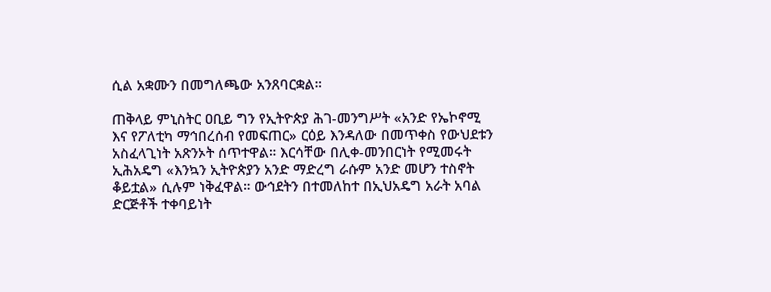ሲል አቋሙን በመግለጫው አንጸባርቋል።

ጠቅላይ ምኒስትር ዐቢይ ግን የኢትዮጵያ ሕገ-መንግሥት «አንድ የኤኮኖሚ እና የፖለቲካ ማኅበረሰብ የመፍጠር» ርዕይ እንዳለው በመጥቀስ የውህደቱን አስፈላጊነት አጽንኦት ሰጥተዋል። እርሳቸው በሊቀ-መንበርነት የሚመሩት ኢሕአዴግ «እንኳን ኢትዮጵያን አንድ ማድረግ ራሱም አንድ መሆን ተስኖት ቆይቷል» ሲሉም ነቅፈዋል። ውኅደትን በተመለከተ በኢህአዴግ አራት አባል ድርጅቶች ተቀባይነት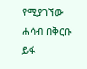የሚያገኘው ሐሳብ በቅርቡ ይፋ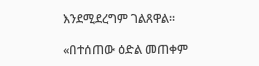እንደሚደረግም ገልጸዋል።

«በተሰጠው ዕድል መጠቀም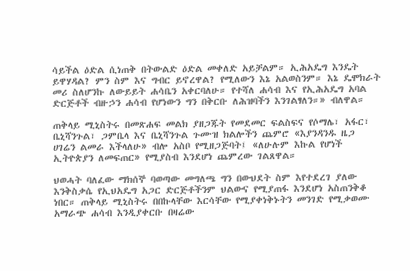ሳይችል ዕድል ሲነጠቅ በትውልድ ዕድል መቀለድ አይቻልም። ኢሕአዴግ እንዴት ይዋሃዳል? ምን ስም እና ግብር ይኖረዋል? የሚለውን እኔ አልወስንም። እኔ ዴሞክራት መሪ ስለሆንኩ ለውይይት ሐሳቤን አቀርባለሁ። የተሻለ ሐሳብ እና የኢሕአዴግ አባል ድርጅቶች ብዙኃን ሐሳብ የሆነውን ግን በቅርቡ ለሕዝባችን እንገልፃለን።» ብለዋል።

ጠቅላይ ሚኒስትሩ በመጽሐፍ መልክ ያዘጋጁት የመደመር ፍልስፍና የሶማሌ፣ አፋር፣ ቤኒሻንጉል፣ ጋምቤላ እና ቤኒሻንጉል ጉሙዝ ክልሎችን ጨምሮ «እያንዳንዱ ዜጋ ሀገሬን ልመራ እችላለሁ» ብሎ አስቦ የሚዘጋጅባት፤ «ለሁሉም እኩል የሆነች ኢትዮጵያን ለመፍጠር» የሚያስብ እንደሆነ ጨምረው ገልጸዋል።

ህወሓት ባለፈው ማክሰኞ ባወጣው መግለጫ ግን በውህደት ስም እየተደረገ ያለው እንቅስቃሴ የኢህአዴግ አጋር ድርጅቶችንም ህልውና የሚያጠፋ እንደሆነ አስጠንቅቆ ነበር። ጠቅላይ ሚኒስትሩ በበኩላቸው እርሳቸው የሚያቀነቅኑትን መንገድ የሚቃወሙ አማራጭ ሐሳብ እንዲያቀርቡ በዛሬው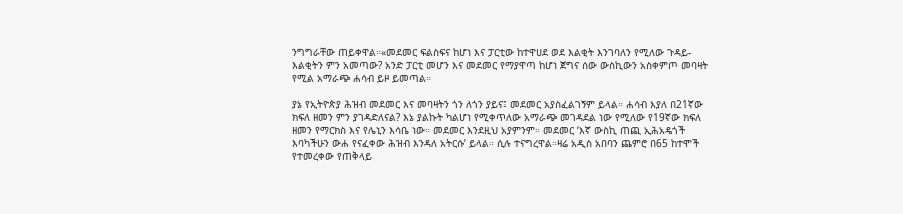ንግግራቸው ጠይቀዋል።«መደመር ፍልስፍና ከሆነ እና ፓርቲው ከተዋሀደ ወደ እልቂት እንገባለን የሚለው ጉዳይ-እልቂትን ምን አመጣው? አንድ ፓርቲ መሆን እና መደመር የማያዋጣ ከሆነ ጀግና ሰው ውስኪውን አስቀምጦ መባዛት የሚል አማራጭ ሐሳብ ይዞ ይመጣል።

ያኔ የኢትዮጵያ ሕዝብ መደመር እና መባዛትን ጎን ለጎን ያይና፤ መደመር አያስፈልገኝም ይላል። ሐሳብ እያለ በ21ኛው ክፍለ ዘመን ምን ያገዳድለናል? እኔ ያልኩት ካልሆነ የሚቀጥለው አማራጭ መገዳደል ነው የሚለው የ19ኛው ክፍለ ዘመን የማርክስ እና የሌኒን እሳቤ ነው። መደመር እንደዚህ አያምንም። መደመር ‘እኛ ውስኪ ጠጪ ኢሕአዴጎች እባካችሁን ውሐ የናፈቀው ሕዝብ እንዳለ አትርሱ’ ይላል። ሲሉ ተናግረዋል።ዛሬ አዲስ አበባን ጨምሮ በ65 ከተሞች የተመረቀው የጠቅላይ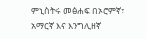ምኒስትሩ መፅሐፍ በኦሮምኛ፣ አማርኛ እና እንግሊዘኛ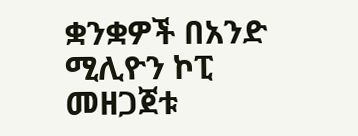ቋንቋዎች በአንድ ሚሊዮን ኮፒ መዘጋጀቱ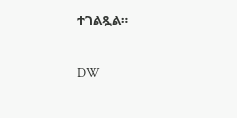ተገልጿል።

DW